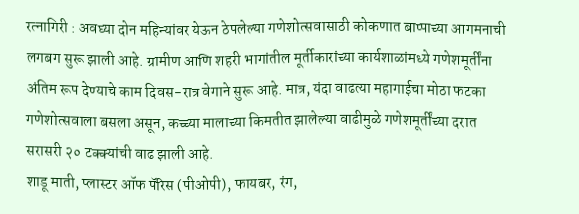रत्नागिरी : अवघ्या दोन महिन्यांवर येऊन ठेपलेल्या गणेशोत्सवासाठी कोकणात बाप्पाच्या आगमनाची लगबग सुरू झाली आहे. ग्रामीण आणि शहरी भागांतील मूर्तीकारांच्या कार्यशाळांमध्ये गणेशमूर्तींना अंतिम रूप देण्याचे काम दिवस-रात्र वेगाने सुरू आहे. मात्र, यंदा वाढत्या महागाईचा मोठा फटका गणेशोत्सवाला बसला असून, कच्च्या मालाच्या किमतीत झालेल्या वाढीमुळे गणेशमूर्तींच्या दरात सरासरी २० टक्क्यांची वाढ झाली आहे.
शाडू माती, प्लास्टर ऑफ पॅरिस (पीओपी), फायबर, रंग,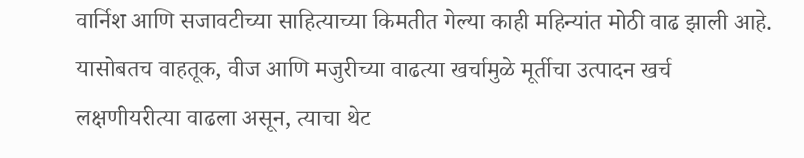वार्निश आणि सजावटीच्या साहित्याच्या किमतीत गेल्या काही महिन्यांत मोठी वाढ झाली आहे. यासोबतच वाहतूक, वीज आणि मजुरीच्या वाढत्या खर्चामुळे मूर्तीचा उत्पादन खर्च लक्षणीयरीत्या वाढला असून, त्याचा थेट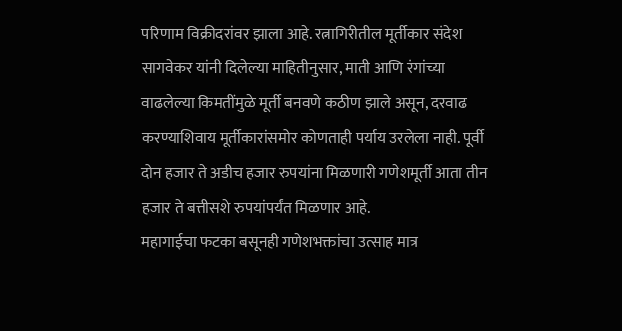परिणाम विक्रीदरांवर झाला आहे. रत्नागिरीतील मूर्तीकार संदेश सागवेकर यांनी दिलेल्या माहितीनुसार, माती आणि रंगांच्या वाढलेल्या किमतींमुळे मूर्ती बनवणे कठीण झाले असून, दरवाढ करण्याशिवाय मूर्तीकारांसमोर कोणताही पर्याय उरलेला नाही. पूर्वी दोन हजार ते अडीच हजार रुपयांना मिळणारी गणेशमूर्ती आता तीन हजार ते बत्तीसशे रुपयांपर्यंत मिळणार आहे.
महागाईचा फटका बसूनही गणेशभक्तांचा उत्साह मात्र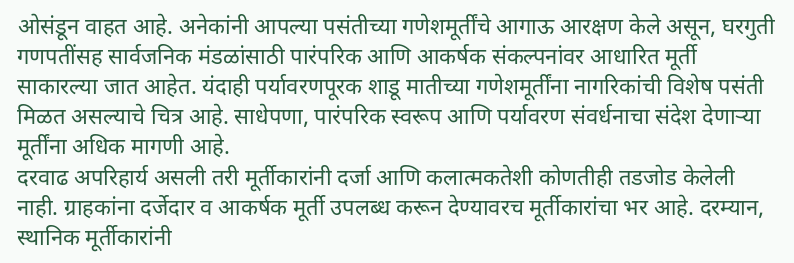ओसंडून वाहत आहे. अनेकांनी आपल्या पसंतीच्या गणेशमूर्तींचे आगाऊ आरक्षण केले असून, घरगुती गणपतींसह सार्वजनिक मंडळांसाठी पारंपरिक आणि आकर्षक संकल्पनांवर आधारित मूर्ती साकारल्या जात आहेत. यंदाही पर्यावरणपूरक शाडू मातीच्या गणेशमूर्तींना नागरिकांची विशेष पसंती मिळत असल्याचे चित्र आहे. साधेपणा, पारंपरिक स्वरूप आणि पर्यावरण संवर्धनाचा संदेश देणाऱ्या मूर्तींना अधिक मागणी आहे.
दरवाढ अपरिहार्य असली तरी मूर्तीकारांनी दर्जा आणि कलात्मकतेशी कोणतीही तडजोड केलेली नाही. ग्राहकांना दर्जेदार व आकर्षक मूर्ती उपलब्ध करून देण्यावरच मूर्तीकारांचा भर आहे. दरम्यान, स्थानिक मूर्तीकारांनी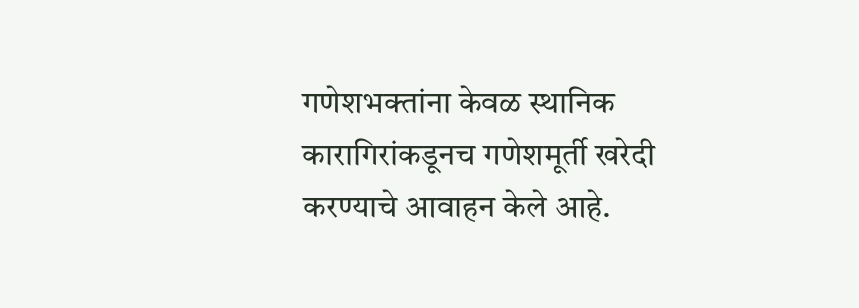गणेशभक्तांना केवळ स्थानिक कारागिरांकडूनच गणेशमूर्ती खरेदी करण्याचे आवाहन केले आहे.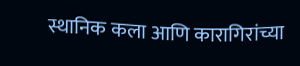स्थानिक कला आणि कारागिरांच्या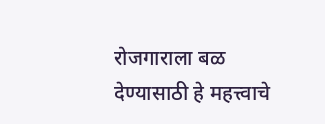रोजगाराला बळ देण्यासाठी हे महत्त्वाचे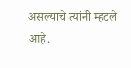असल्याचे त्यांनी म्हटले आहे.